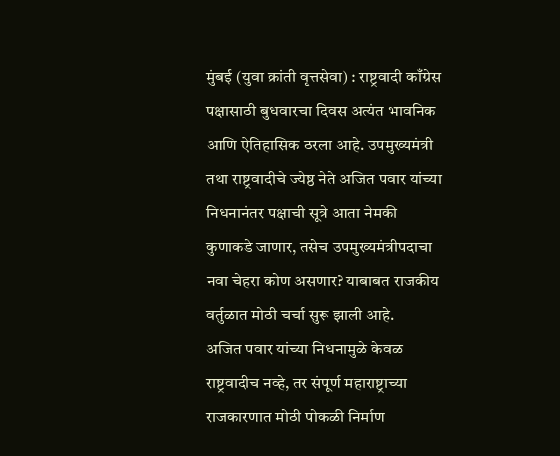मुंबई (युवा क्रांती वृत्तसेवा) : राष्ट्रवादी काँग्रेस पक्षासाठी बुधवारचा दिवस अत्यंत भावनिक आणि ऐतिहासिक ठरला आहे. उपमुख्यमंत्री तथा राष्ट्रवादीचे ज्येष्ठ नेते अजित पवार यांच्या निधनानंतर पक्षाची सूत्रे आता नेमकी कुणाकडे जाणार, तसेच उपमुख्यमंत्रीपदाचा नवा चेहरा कोण असणार? याबाबत राजकीय वर्तुळात मोठी चर्चा सुरू झाली आहे.
अजित पवार यांच्या निधनामुळे केवळ राष्ट्रवादीच नव्हे, तर संपूर्ण महाराष्ट्राच्या राजकारणात मोठी पोकळी निर्माण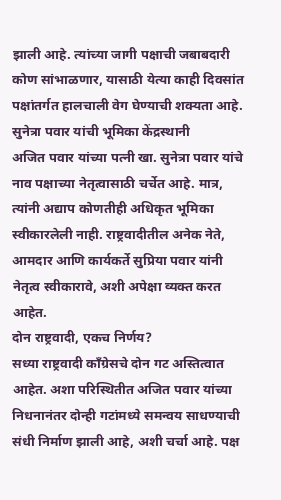झाली आहे. त्यांच्या जागी पक्षाची जबाबदारी कोण सांभाळणार, यासाठी येत्या काही दिवसांत पक्षांतर्गत हालचाली वेग घेण्याची शक्यता आहे.
सुनेत्रा पवार यांची भूमिका केंद्रस्थानी
अजित पवार यांच्या पत्नी खा. सुनेत्रा पवार यांचे नाव पक्षाच्या नेतृत्वासाठी चर्चेत आहे. मात्र, त्यांनी अद्याप कोणतीही अधिकृत भूमिका स्वीकारलेली नाही. राष्ट्रवादीतील अनेक नेते, आमदार आणि कार्यकर्ते सुप्रिया पवार यांनी नेतृत्व स्वीकारावे, अशी अपेक्षा व्यक्त करत आहेत.
दोन राष्ट्रवादी, एकच निर्णय?
सध्या राष्ट्रवादी काँग्रेसचे दोन गट अस्तित्वात आहेत. अशा परिस्थितीत अजित पवार यांच्या निधनानंतर दोन्ही गटांमध्ये समन्वय साधण्याची संधी निर्माण झाली आहे, अशी चर्चा आहे. पक्ष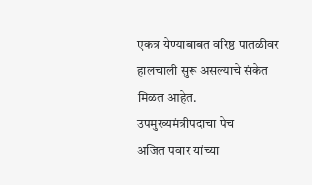एकत्र येण्याबाबत वरिष्ठ पातळीवर हालचाली सुरू असल्याचे संकेत मिळत आहेत.
उपमुख्यमंत्रीपदाचा पेच
अजित पवार यांच्या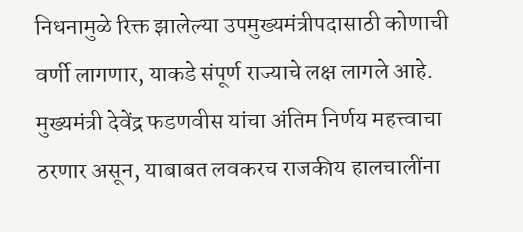निधनामुळे रिक्त झालेल्या उपमुख्यमंत्रीपदासाठी कोणाची वर्णी लागणार, याकडे संपूर्ण राज्याचे लक्ष लागले आहे. मुख्यमंत्री देवेंद्र फडणवीस यांचा अंतिम निर्णय महत्त्वाचा ठरणार असून, याबाबत लवकरच राजकीय हालचालींना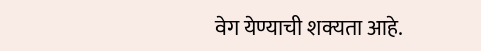वेग येण्याची शक्यता आहे.